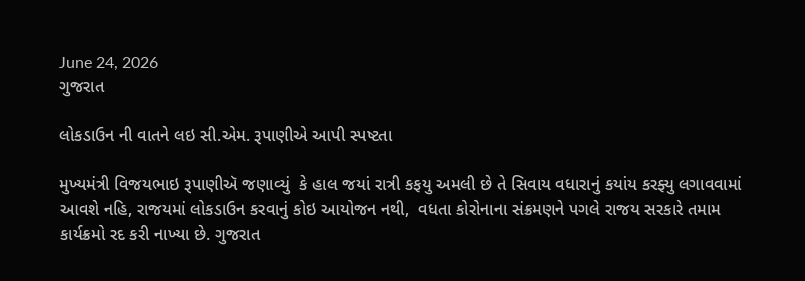June 24, 2026
ગુજરાત

લોકડાઉન ની વાતને લઇ સી.એમ. રૂપાણીએ આપી સ્પષ્ટતા

મુખ્યમંત્રી વિજયભાઇ રૂપાણીઍ જણાવ્યું  કે હાલ જયાં રાત્રી કફયુ અમલી છે તે સિવાય વધારાનું કયાંય કરફ્યુ લગાવવામાં આવશે નહિ, રાજયમાં લોકડાઉન કરવાનું કોઇ આયોજન નથી,  વધતા કોરોનાના સંક્રમણને પગલે રાજય સરકારે તમામ કાર્યક્રમો રદ કરી નાખ્યા છે. ગુજરાત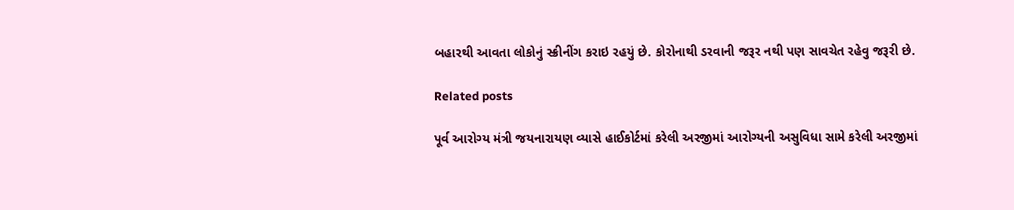બહારથી આવતા લોકોનું સ્ક્રીનીંગ કરાઇ રહયું છે. કોરોનાથી ડરવાની જરૂર નથી પણ સાવચેત રહેવુ જરૂરી છે.

Related posts

પૂર્વ આરોગ્ય મંત્રી જયનારાયણ વ્યાસે હાઈકોર્ટમાં કરેલી અરજીમાં આરોગ્યની અસુવિધા સામે કરેલી અરજીમાં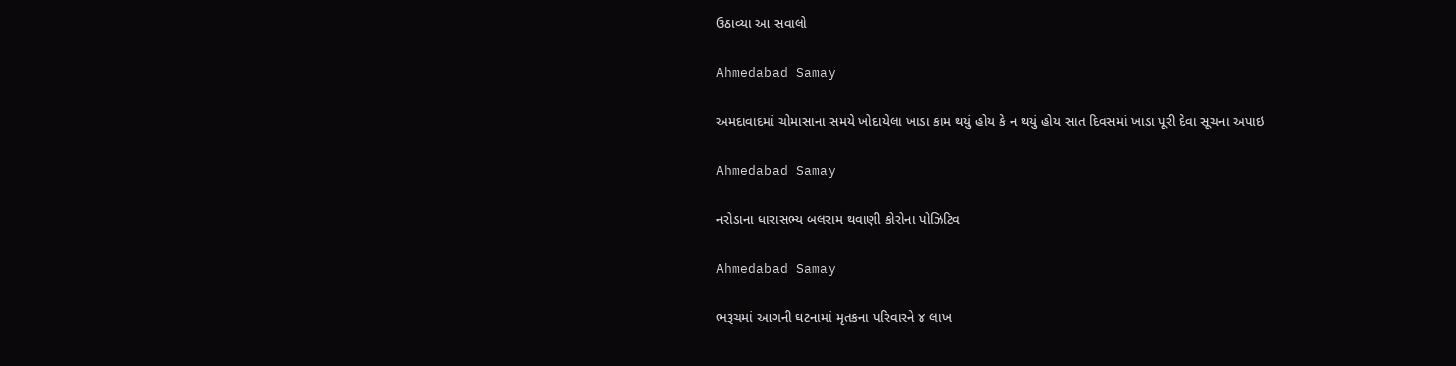ઉઠાવ્યા આ સવાલો

Ahmedabad Samay

અમદાવાદમાં ચોમાસાના સમયે ખોદાયેલા ખાડા કામ થયું હોય કે ન થયું હોય સાત દિવસમાં ખાડા પૂરી દેવા સૂચના અપાઇ

Ahmedabad Samay

નરોડાના ધારાસભ્ય બલરામ થવાણી કોરોના પોઝિટિવ

Ahmedabad Samay

ભરૂચમાં આગની ઘટનામાં મૃતકના પરિવારને ૪ લાખ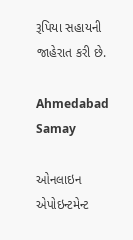રૂપિયા સહાયની જાહેરાત કરી છે.

Ahmedabad Samay

ઓનલાઇન એપોઇન્ટમેન્ટ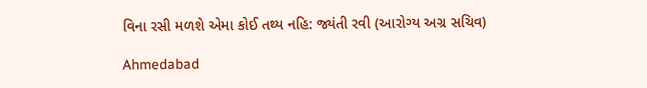વિના રસી મળશે એમા કોઈ તથ્ય નહિ: જ્યંતી રવી (આરોગ્ય અગ્ર સચિવ)

Ahmedabad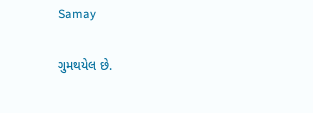Samay

ગુમથયેલ છે.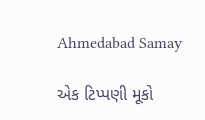Ahmedabad Samay

એક ટિપ્પણી મૂકો